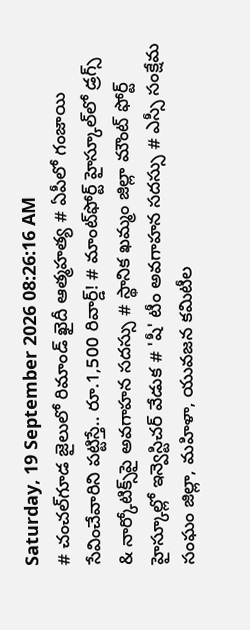Saturday, 19 September 2026 08:26:16 AM
# చంచల్‌గూడ జైలులో రిమాండ్ ఖైదీ ఆత్మహత్య # ఏపీలో గంజాయి సేవించేవారిని పట్టిస్తే.. రూ.1,500 రివార్డ్! # మాంట్‌ఫోర్ట్ హైస్కూల్‌లో డ్రగ్స్ & నార్కోటిక్స్‌పై అవగాహన సదస్సు # స్థానిక ఖమ్మం జిల్లా మౌంట్ ఫోర్ట్ హైస్కూల్లో ఇన్వెస్టిచర్ వేడుక # 'షీ' టీం అవగాహన సదస్సు # ఎస్సీ సంక్షేమ సంఘం జిల్లా, మహిళా, యువజన కమిటీల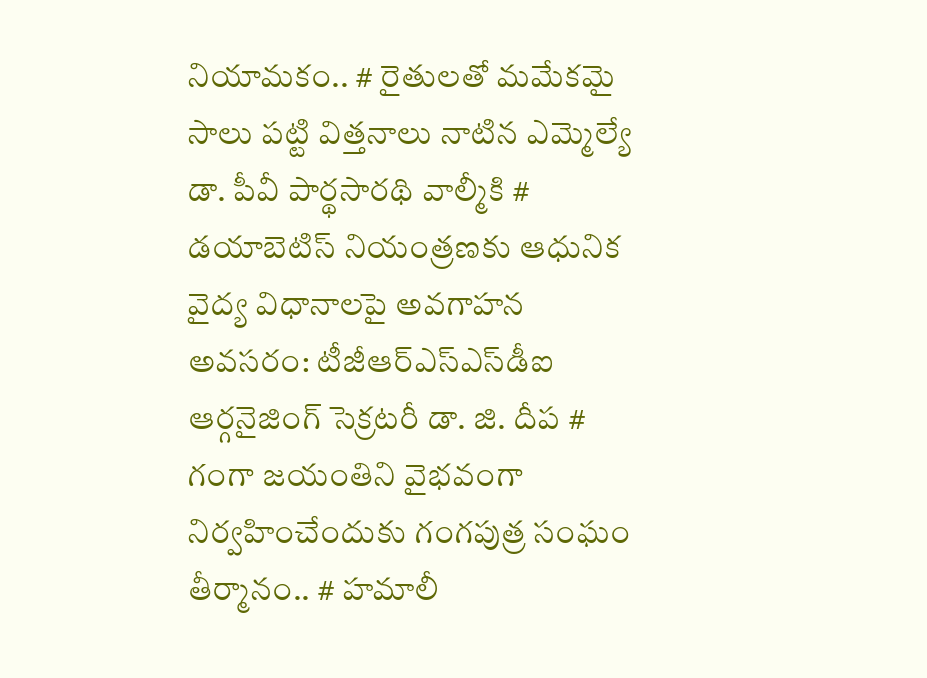నియామకం.. # రైతులతో మమేకమై సాలు పట్టి విత్తనాలు నాటిన ఎమ్మెల్యే డా. పీవీ పార్థసారథి వాల్మీకి # డయాబెటిస్ నియంత్రణకు ఆధునిక వైద్య విధానాలపై అవగాహన అవసరం: టీజీఆర్‌ఎస్‌ఎస్‌డీఐ ఆర్గనైజింగ్ సెక్రటరీ డా. జి. దీప # గంగా జయంతిని వైభవంగా నిర్వహించేందుకు గంగపుత్ర సంఘం తీర్మానం.. # హమాలీ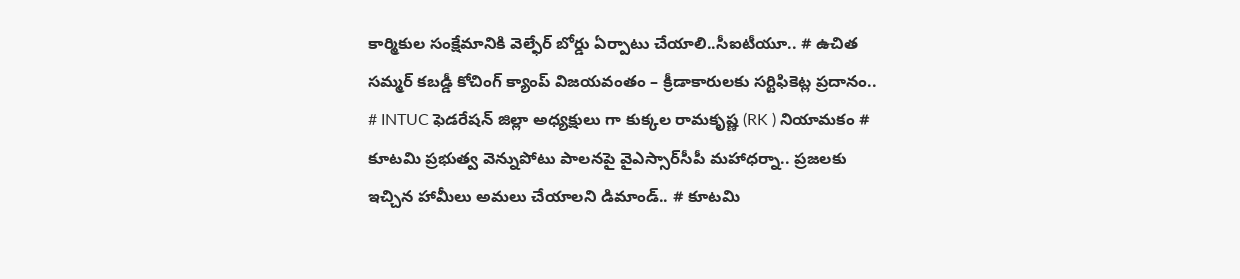కార్మికుల సంక్షేమానికి వెల్ఫేర్ బోర్డు ఏర్పాటు చేయాలి..సీఐటీయూ.. # ఉచిత సమ్మర్ కబడ్డీ కోచింగ్ క్యాంప్ విజయవంతం – క్రీడాకారులకు సర్టిఫికెట్ల ప్రదానం.. # INTUC ఫెడరేషన్ జిల్లా అధ్యక్షులు గా కుక్కల రామకృష్ణ (RK ) నియామకం # కూటమి ప్రభుత్వ వెన్నుపోటు పాలనపై వైఎస్సార్‌సీపీ మహాధర్నా.. ప్రజలకు ఇచ్చిన హామీలు అమలు చేయాలని డిమాండ్.. # కూటమి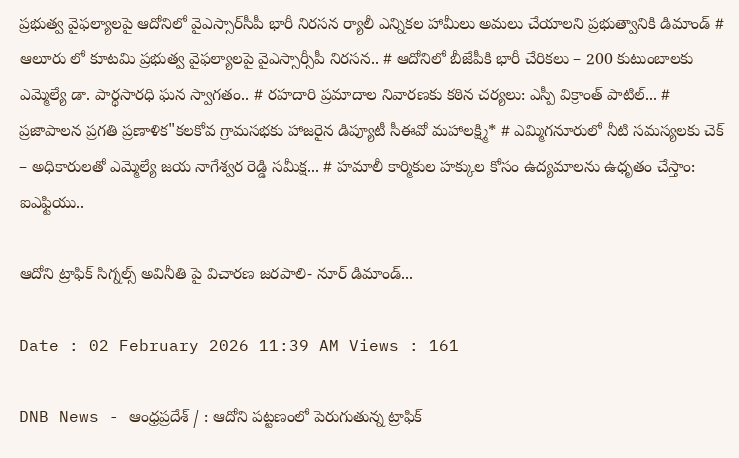ప్రభుత్వ వైఫల్యాలపై ఆదోనిలో వైఎస్సార్‌సీపీ భారీ నిరసన ర్యాలీ ఎన్నికల హామీలు అమలు చేయాలని ప్రభుత్వానికి డిమాండ్ # ఆలూరు లో కూటమి ప్రభుత్వ వైఫల్యాలపై వైఎస్సార్సీపీ నిరసన.. # ఆదోనిలో బీజేపీకి భారీ చేరికలు – 200 కుటుంబాలకు ఎమ్మెల్యే డా. పార్థసారధి ఘన స్వాగతం.. # రహదారి ప్రమాదాల నివారణకు కఠిన చర్యలు: ఎస్పీ విక్రాంత్ పాటిల్... # ప్రజాపాలన ప్రగతి ప్రణాళిక"కలకోవ గ్రామసభకు హాజరైన డిప్యూటీ సీఈవో మహాలక్ష్మి* # ఎమ్మిగనూరులో నీటి సమస్యలకు చెక్ – అధికారులతో ఎమ్మెల్యే జయ నాగేశ్వర రెడ్డి సమీక్ష... # హమాలీ కార్మికుల హక్కుల కోసం ఉద్యమాలను ఉధృతం చేస్తాం: ఐఎఫ్టియు..

ఆదోని ట్రాఫిక్ సిగ్నల్స్ అవినీతి పై విచారణ జరపాలి- నూర్ డిమాండ్...

Date : 02 February 2026 11:39 AM Views : 161

DNB News - ఆంధ్రప్రదేశ్ / : ఆదోని పట్టణంలో పెరుగుతున్న ట్రాఫిక్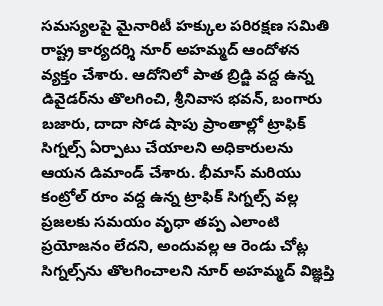సమస్యలపై మైనారిటీ హక్కుల పరిరక్షణ సమితి రాష్ట్ర కార్యదర్శి నూర్ అహమ్మద్ ఆందోళన వ్యక్తం చేశారు. ఆదోనిలో పాత బ్రిడ్జి వద్ద ఉన్న డివైడర్‌ను తొలగించి, శ్రీనివాస భవన్, బంగారు బజారు, దాదా సోడ షాపు ప్రాంతాల్లో ట్రాఫిక్ సిగ్నల్స్ ఏర్పాటు చేయాలని అధికారులను ఆయన డిమాండ్ చేశారు. భీమాస్ మరియు కంట్రోల్ రూం వద్ద ఉన్న ట్రాఫిక్ సిగ్నల్స్ వల్ల ప్రజలకు సమయం వృధా తప్ప ఎలాంటి ప్రయోజనం లేదని, అందువల్ల ఆ రెండు చోట్ల సిగ్నల్స్‌ను తొలగించాలని నూర్ అహమ్మద్ విజ్ఞప్తి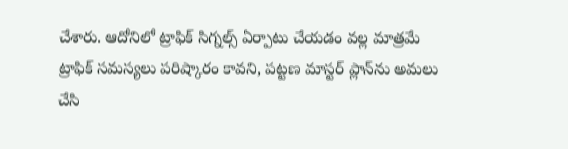చేశారు. ఆదోనిలో ట్రాఫిక్ సిగ్నల్స్ ఏర్పాటు చేయడం వల్ల మాత్రమే ట్రాఫిక్ సమస్యలు పరిష్కారం కావని, పట్టణ మాస్టర్ ప్లాన్‌ను అమలు చేసి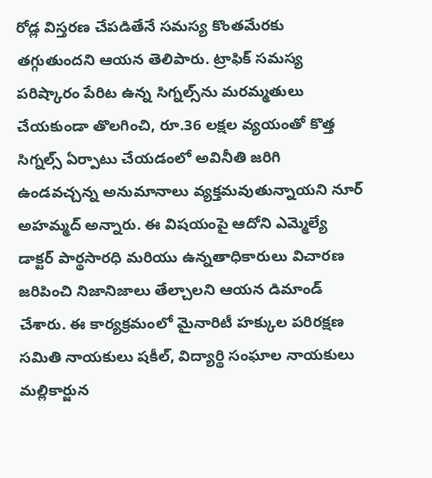రోడ్ల విస్తరణ చేపడితేనే సమస్య కొంతమేరకు తగ్గుతుందని ఆయన తెలిపారు. ట్రాఫిక్ సమస్య పరిష్కారం పేరిట ఉన్న సిగ్నల్స్‌ను మరమ్మతులు చేయకుండా తొలగించి, రూ.36 లక్షల వ్యయంతో కొత్త సిగ్నల్స్ ఏర్పాటు చేయడంలో అవినీతి జరిగి ఉండవచ్చన్న అనుమానాలు వ్యక్తమవుతున్నాయని నూర్ అహమ్మద్ అన్నారు. ఈ విషయంపై ఆదోని ఎమ్మెల్యే డాక్టర్ పార్థసారధి మరియు ఉన్నతాధికారులు విచారణ జరిపించి నిజానిజాలు తేల్చాలని ఆయన డిమాండ్ చేశారు. ఈ కార్యక్రమంలో మైనారిటీ హక్కుల పరిరక్షణ సమితి నాయకులు షకీల్, విద్యార్థి సంఘాల నాయకులు మల్లికార్జున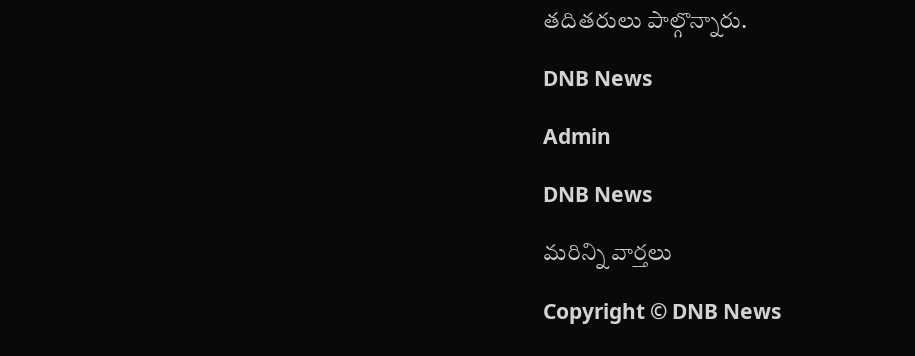తదితరులు పాల్గొన్నారు.

DNB News

Admin

DNB News

మరిన్ని వార్తలు

Copyright © DNB News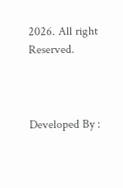2026. All right Reserved.



Developed By :